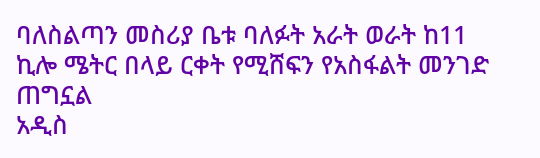ባለስልጣን መስሪያ ቤቱ ባለፉት አራት ወራት ከ11 ኪሎ ሜትር በላይ ርቀት የሚሸፍን የአስፋልት መንገድ ጠግኗል
አዲስ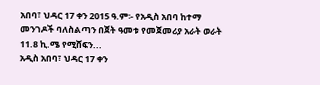አበባ፣ ህዳር 17 ቀን 2015 ዓ.ም፡- የአዲስ አበባ ከተማ መንገዶች ባለስልጣን በጀት ዓመቱ የመጀመሪያ አራት ወራት 11.8 ኪ.ሜ የሚሸፍን...
አዲስ አበባ፣ ህዳር 17 ቀን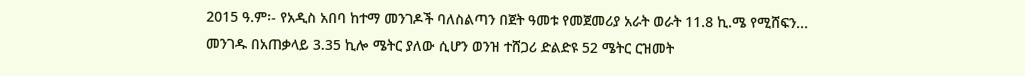2015 ዓ.ም፡- የአዲስ አበባ ከተማ መንገዶች ባለስልጣን በጀት ዓመቱ የመጀመሪያ አራት ወራት 11.8 ኪ.ሜ የሚሸፍን...
መንገዱ በአጠቃላይ 3.35 ኪሎ ሜትር ያለው ሲሆን ወንዝ ተሸጋሪ ድልድዩ 52 ሜትር ርዝመት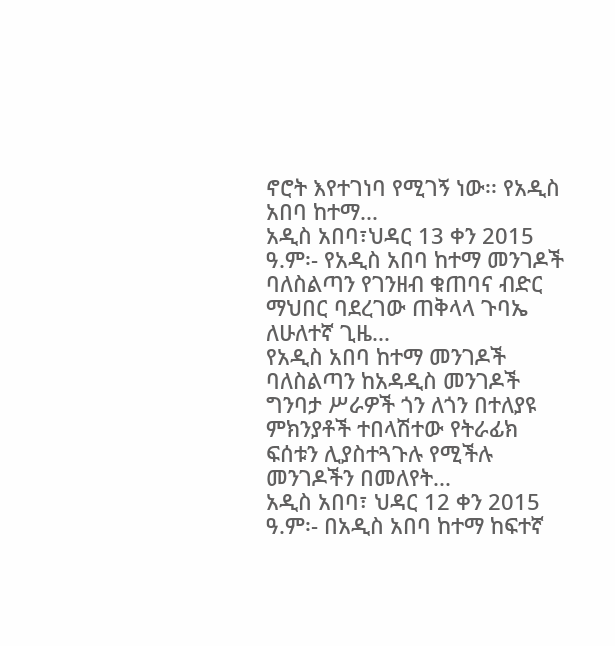ኖሮት እየተገነባ የሚገኝ ነው፡፡ የአዲስ አበባ ከተማ...
አዲስ አበባ፣ህዳር 13 ቀን 2015 ዓ.ም፡- የአዲስ አበባ ከተማ መንገዶች ባለስልጣን የገንዘብ ቁጠባና ብድር ማህበር ባደረገው ጠቅላላ ጉባኤ ለሁለተኛ ጊዜ...
የአዲስ አበባ ከተማ መንገዶች ባለስልጣን ከአዳዲስ መንገዶች ግንባታ ሥራዎች ጎን ለጎን በተለያዩ ምክንያቶች ተበላሽተው የትራፊክ ፍሰቱን ሊያስተጓጉሉ የሚችሉ መንገዶችን በመለየት...
አዲስ አበባ፣ ህዳር 12 ቀን 2015 ዓ.ም፡- በአዲስ አበባ ከተማ ከፍተኛ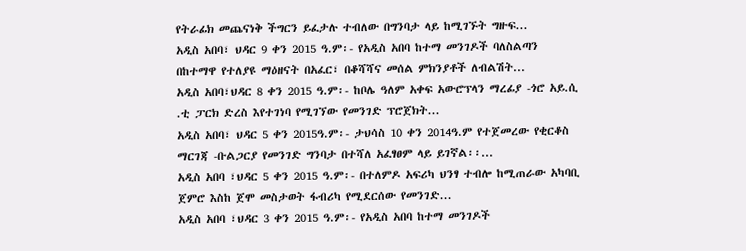የትራፊክ መጨናነቅ ችግርን ይፈታሉ ተብለው በግንባታ ላይ ከሚገኙት ግዙፍ...
አዲስ አበባ፣ ህዳር 9 ቀን 2015 ዓ.ም፡- የአዲስ አበባ ከተማ መንገዶች ባለስልጣን በከተማዋ የተለያዩ ማዕዘናት በአፈር፣ በቆሻሻና መሰል ምክንያቶች ለብልሽት...
አዲስ አበባ፣ህዳር 8 ቀን 2015 ዓ.ም፡- ከቦሌ ዓለም አቀፍ አውሮፕላን ማረፊያ -ጎሮ አይ.ሲ .ቲ ፓርክ ድረስ እየተገነባ የሚገኘው የመንገድ ፕሮጀክት...
አዲስ አበባ፣ ህዳር 5 ቀን 2015ዓ.ም፡- ታህሳስ 10 ቀን 2014ዓ.ም የተጀመረው የቂርቆስ ማርገጃ -ቡልጋርያ የመንገድ ግንባታ በተሻለ አፈፃፀም ላይ ይገኛል፡፡...
አዲስ አበባ ፣ህዳር 5 ቀን 2015 ዓ.ም፡- በተለምዶ አፍሪካ ህንፃ ተብሎ ከሚጠራው አካባቢ ጀምሮ እስከ ጀሞ መስታወት ፋብሪካ የሚደርሰው የመንገድ...
አዲስ አበባ ፣ህዳር 3 ቀን 2015 ዓ.ም፡- የአዲስ አበባ ከተማ መንገዶች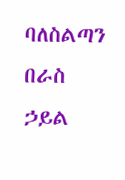ባለስልጣን በራስ ኃይል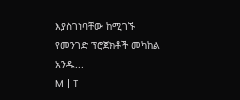እያስገነባቸው ከሚገኙ የመንገድ ፕሮጀክቶች መካከል አንዱ...
M | T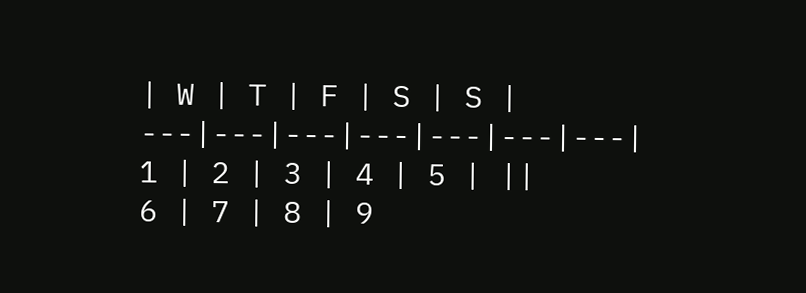| W | T | F | S | S |
---|---|---|---|---|---|---|
1 | 2 | 3 | 4 | 5 | ||
6 | 7 | 8 | 9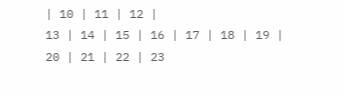| 10 | 11 | 12 |
13 | 14 | 15 | 16 | 17 | 18 | 19 |
20 | 21 | 22 | 23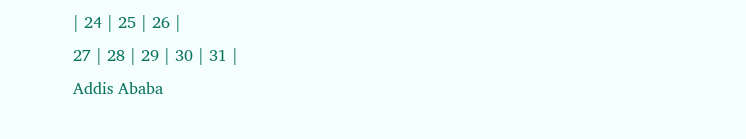| 24 | 25 | 26 |
27 | 28 | 29 | 30 | 31 |
Addis Ababa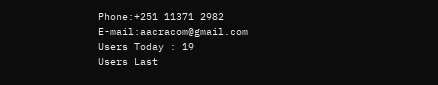Phone:+251 11371 2982
E-mail:aacracom@gmail.com
Users Today : 19
Users Last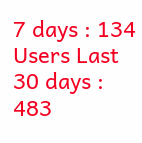7 days : 134
Users Last 30 days : 483